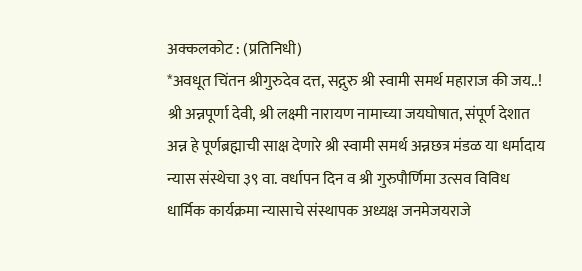अक्कलकोट : (प्रतिनिधी)
*अवधूत चिंतन श्रीगुरुदेव दत्त, सद्गुरु श्री स्वामी समर्थ महाराज की जय..! श्री अन्नपूर्णा देवी, श्री लक्ष्मी नारायण नामाच्या जयघोषात, संपूर्ण देशात अन्न हे पूर्णब्रह्माची साक्ष देणारे श्री स्वामी समर्थ अन्नछत्र मंडळ या धर्मादाय न्यास संस्थेचा ३९ वा. वर्धापन दिन व श्री गुरुपौर्णिमा उत्सव विविध धार्मिक कार्यक्रमा न्यासाचे संस्थापक अध्यक्ष जनमेजयराजे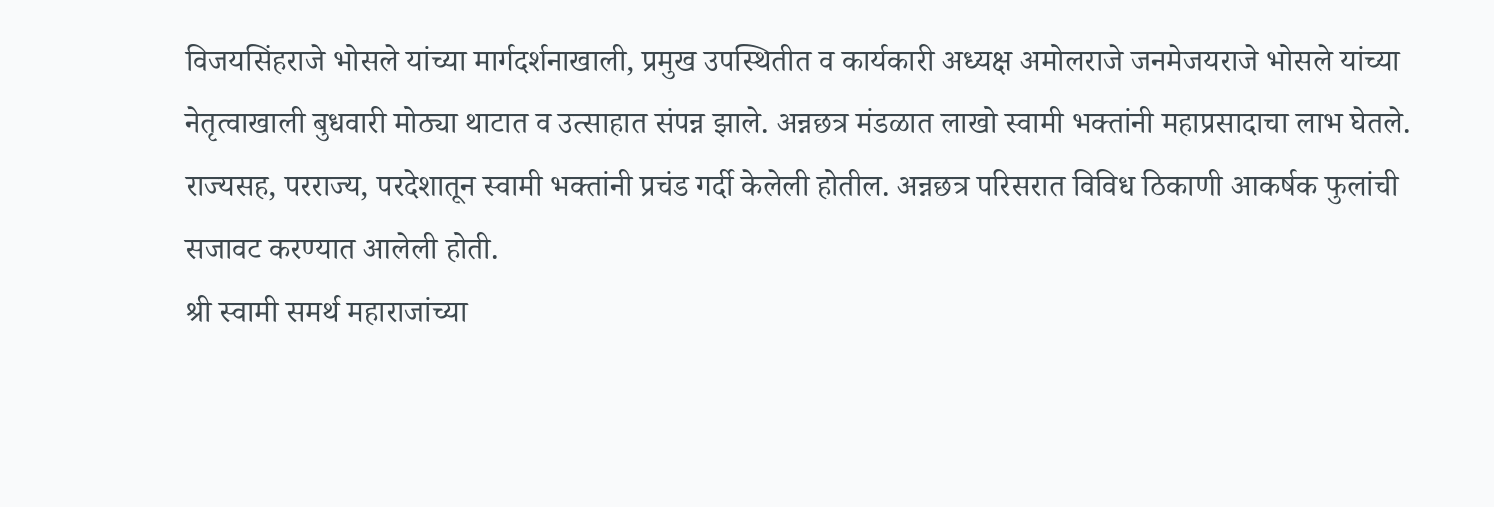विजयसिंहराजे भोसले यांच्या मार्गदर्शनाखाली, प्रमुख उपस्थितीत व कार्यकारी अध्यक्ष अमोलराजे जनमेजयराजे भोसले यांच्या नेतृत्वाखाली बुधवारी मोठ्या थाटात व उत्साहात संपन्न झाले. अन्नछत्र मंडळात लाखो स्वामी भक्तांनी महाप्रसादाचा लाभ घेतले. राज्यसह, परराज्य, परदेशातून स्वामी भक्तांनी प्रचंड गर्दी केलेली होतील. अन्नछत्र परिसरात विविध ठिकाणी आकर्षक फुलांची सजावट करण्यात आलेली होती.
श्री स्वामी समर्थ महाराजांच्या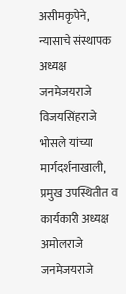असीमकृपेने, न्यासाचे संस्थापक अध्यक्ष जनमेजयराजे विजयसिंहराजे भोसले यांच्या मार्गदर्शनाखाली, प्रमुख उपस्थितीत व कार्यकारी अध्यक्ष अमोलराजे जनमेजयराजे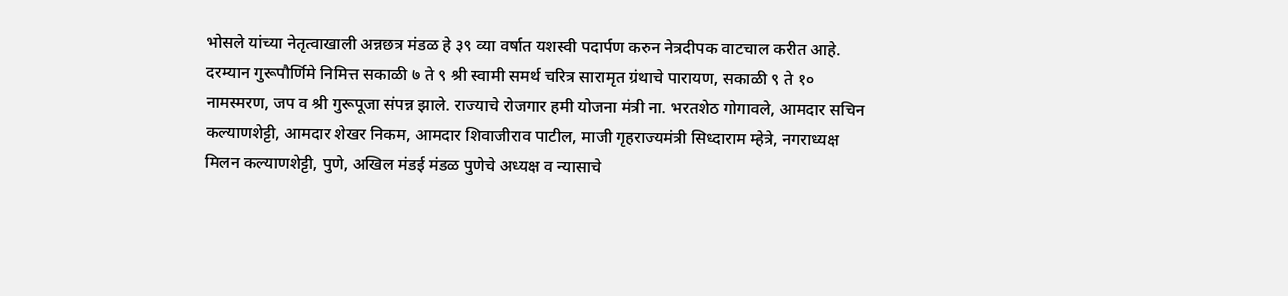भोसले यांच्या नेतृत्वाखाली अन्नछत्र मंडळ हे ३९ व्या वर्षात यशस्वी पदार्पण करुन नेत्रदीपक वाटचाल करीत आहे.
दरम्यान गुरूपौर्णिमे निमित्त सकाळी ७ ते ९ श्री स्वामी समर्थ चरित्र सारामृत ग्रंथाचे पारायण, सकाळी ९ ते १० नामस्मरण, जप व श्री गुरूपूजा संपन्न झाले. राज्याचे रोजगार हमी योजना मंत्री ना. भरतशेठ गोगावले, आमदार सचिन कल्याणशेट्टी, आमदार शेखर निकम, आमदार शिवाजीराव पाटील, माजी गृहराज्यमंत्री सिध्दाराम म्हेत्रे, नगराध्यक्ष मिलन कल्याणशेट्टी, पुणे, अखिल मंडई मंडळ पुणेचे अध्यक्ष व न्यासाचे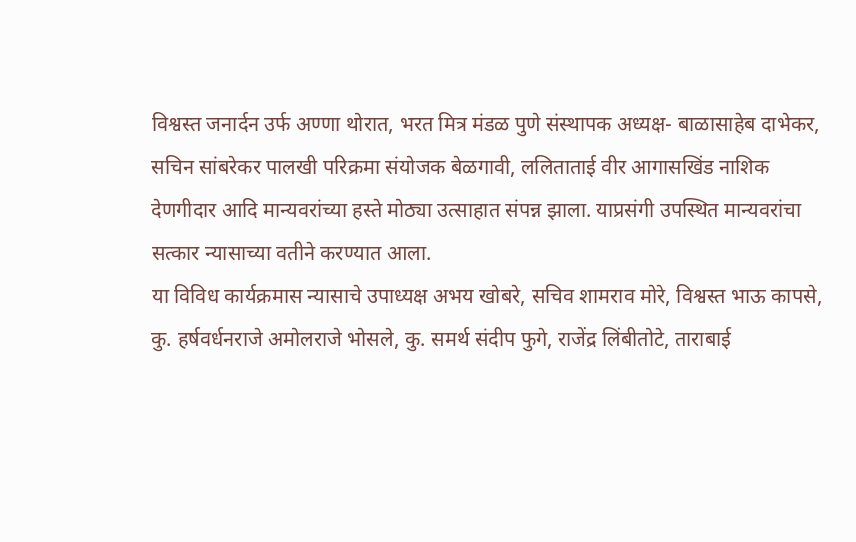विश्वस्त जनार्दन उर्फ अण्णा थोरात, भरत मित्र मंडळ पुणे संस्थापक अध्यक्ष- बाळासाहेब दाभेकर, सचिन सांबरेकर पालखी परिक्रमा संयोजक बेळगावी, ललिताताई वीर आगासखिंड नाशिक देणगीदार आदि मान्यवरांच्या हस्ते मोठ्या उत्साहात संपन्न झाला. याप्रसंगी उपस्थित मान्यवरांचा सत्कार न्यासाच्या वतीने करण्यात आला.
या विविध कार्यक्रमास न्यासाचे उपाध्यक्ष अभय खोबरे, सचिव शामराव मोरे, विश्वस्त भाऊ कापसे, कु. हर्षवर्धनराजे अमोलराजे भोसले, कु. समर्थ संदीप फुगे, राजेंद्र लिंबीतोटे, ताराबाई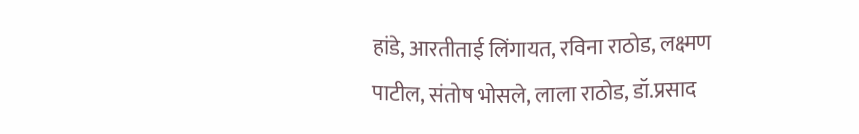हांडे, आरतीताई लिंगायत, रविना राठोड, लक्ष्मण पाटील, संतोष भोसले, लाला राठोड, डॉ.प्रसाद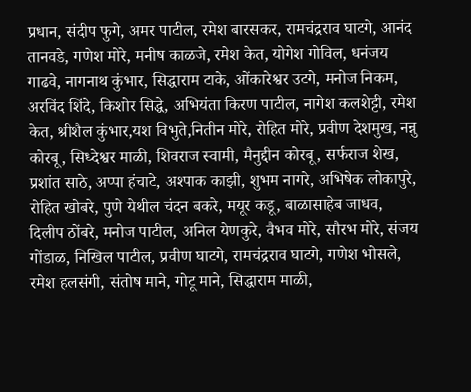प्रधान, संदीप फुगे, अमर पाटील, रमेश बारसकर, रामचंद्रराव घाटगे, आनंद तानवडे, गणेश मोरे, मनीष काळजे, रमेश केत, योगेश गोविल, धनंजय गाढवे, नागनाथ कुंभार, सिद्धाराम टाके, ओंकारेश्वर उटगे, मनोज निकम, अरविंद शिंदे, किशोर सिद्धे, अभियंता किरण पाटील, नागेश कलशेट्टी, रमेश केत, श्रीशैल कुंभार,यश विभुते,नितीन मोरे, रोहित मोरे, प्रवीण देशमुख, नन्नु कोरबू, सिध्देश्वर माळी, शिवराज स्वामी, मैनुद्दीन कोरबू, सर्फराज शेख, प्रशांत साठे, अप्पा हंचाटे, अश्पाक काझी, शुभम नागरे, अभिषेक लोकापुरे, रोहित खोबरे, पुणे येथील चंदन बकरे, मयूर कडू, बाळासाहेब जाधव, दिलीप ठोंबरे, मनोज पाटील, अनिल येणकुरे, वैभव मोरे, सौरभ मोरे, संजय गोंडाळ, निखिल पाटील, प्रवीण घाटगे, रामचंद्रराव घाटगे, गणेश भोसले, रमेश हलसंगी, संतोष माने, गोटू माने, सिद्धाराम माळी,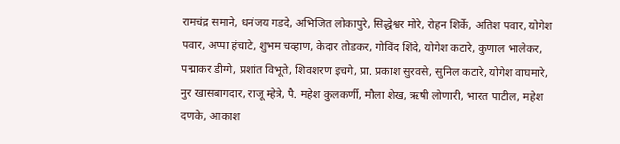रामचंद्र समाने, धनंजय गडदे, अभिजित लोकापुरे, सिद्धेश्वर मोरे, रोहन शिर्के, अतिश पवार, योगेश पवार, अप्पा हंचाटे, शुभम चव्हाण, केदार तोडकर, गोविंद शिंदे, योगेश कटारे, कुणाल भालेकर, पद्माकर डीग्गे, प्रशांत विभूते, शिवशरण इचगे, प्रा. प्रकाश सुरवसे, सुनिल कटारे, योगेश वाघमारे, नुर खासबागदार, राजू म्हेत्रे, पै. महेश कुलकर्णी, मौला शेख, ऋषी लोणारी, भारत पाटील, महेश दणके, आकाश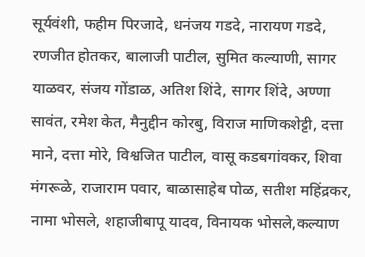सूर्यवंशी, फहीम पिरजादे, धनंजय गडदे, नारायण गडदे, रणजीत होतकर, बालाजी पाटील, सुमित कल्याणी, सागर याळवर, संजय गोंडाळ, अतिश शिंदे, सागर शिंदे, अण्णा सावंत, रमेश केत, मैनुद्दीन कोरबु, विराज माणिकशेट्टी, दत्ता माने, दत्ता मोरे, विश्वजित पाटील, वासू कडबगांवकर, शिवा मंगरूळे, राजाराम पवार, बाळासाहेब पोळ, सतीश महिंद्रकर, नामा भोसले, शहाजीबापू यादव, विनायक भोसले,कल्याण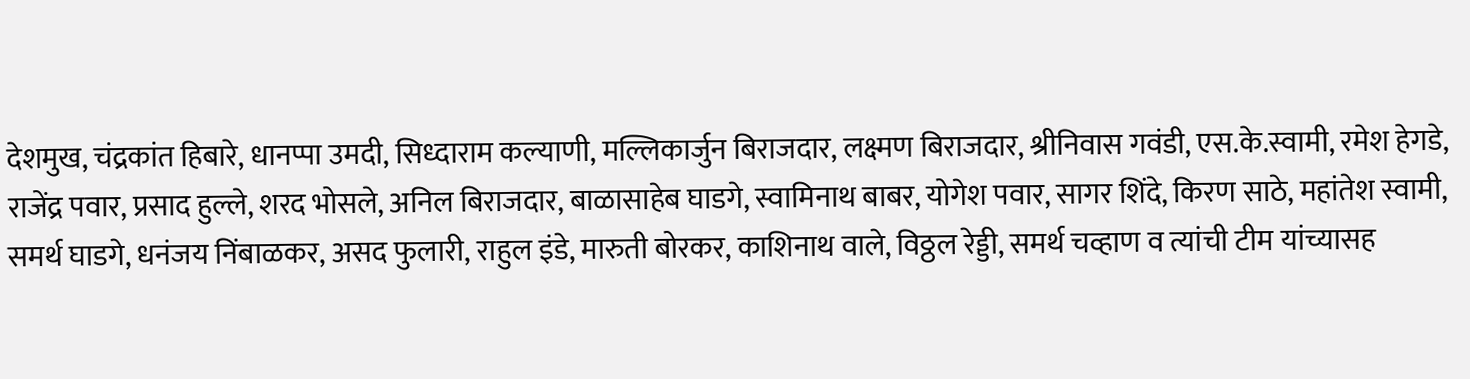देशमुख, चंद्रकांत हिबारे, धानप्पा उमदी, सिध्दाराम कल्याणी, मल्लिकार्जुन बिराजदार, लक्ष्मण बिराजदार, श्रीनिवास गवंडी, एस.के.स्वामी, रमेश हेगडे, राजेंद्र पवार, प्रसाद हुल्ले, शरद भोसले, अनिल बिराजदार, बाळासाहेब घाडगे, स्वामिनाथ बाबर, योगेश पवार, सागर शिंदे, किरण साठे, महांतेश स्वामी, समर्थ घाडगे, धनंजय निंबाळकर, असद फुलारी, राहुल इंडे, मारुती बोरकर, काशिनाथ वाले, विठ्ठल रेड्डी, समर्थ चव्हाण व त्यांची टीम यांच्यासह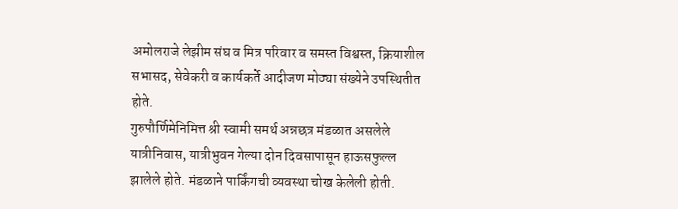अमोलराजे लेझीम संघ व मित्र परिवार व समस्त विश्वस्त, क्रियाशील सभासद, सेवेकरी व कार्यकर्ते आदीजण मोठ्या संख्येने उपस्थितीत होते.
गुरुपौर्णिमेनिमित्त श्री स्वामी समर्थ अन्नछत्र मंडळात असलेले यात्रीनिवास, यात्रीभुवन गेल्या दोन दिवसापासून हाऊसफुल्ल झालेले होते. मंडळाने पार्किंगची व्यवस्था चोख केलेली होती.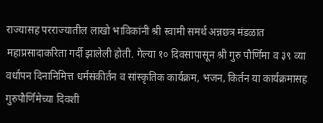राज्यासह परराज्यातील लाखो भाविकांनी श्री स्वामी समर्थ अन्नछत्र मंडळात महाप्रसादाकरिता गर्दी झालेली होती. गेल्या १० दिवसापासून श्री गुरु पौर्णिमा व ३९ व्या वर्धापन दिनानिमित्त धर्मसंकीर्तन व सांस्कृतिक कार्यक्रम, भजन, किर्तन या कार्यक्रमासह गुरुपौर्णिमेच्या दिवशी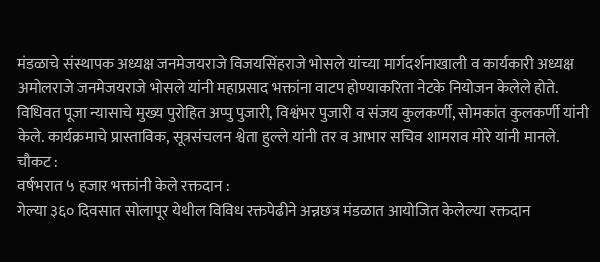मंडळाचे संस्थापक अध्यक्ष जनमेजयराजे विजयसिंहराजे भोसले यांच्या मार्गदर्शनाखाली व कार्यकारी अध्यक्ष अमोलराजे जनमेजयराजे भोसले यांनी महाप्रसाद भक्तांना वाटप होण्याकरिता नेटके नियोजन केलेले होते. विधिवत पूजा न्यासाचे मुख्य पुरोहित अप्पु पुजारी, विश्वंभर पुजारी व संजय कुलकर्णी, सोमकांत कुलकर्णी यांनी केले. कार्यक्रमाचे प्रास्ताविक, सूत्रसंचलन श्वेता हुल्ले यांनी तर व आभार सचिव शामराव मोरे यांनी मानले.
चौकट :
वर्षभरात ५ हजार भक्तांनी केले रक्तदान :
गेल्या ३६० दिवसात सोलापूर येथील विविध रक्तपेढीने अन्नछत्र मंडळात आयोजित केलेल्या रक्तदान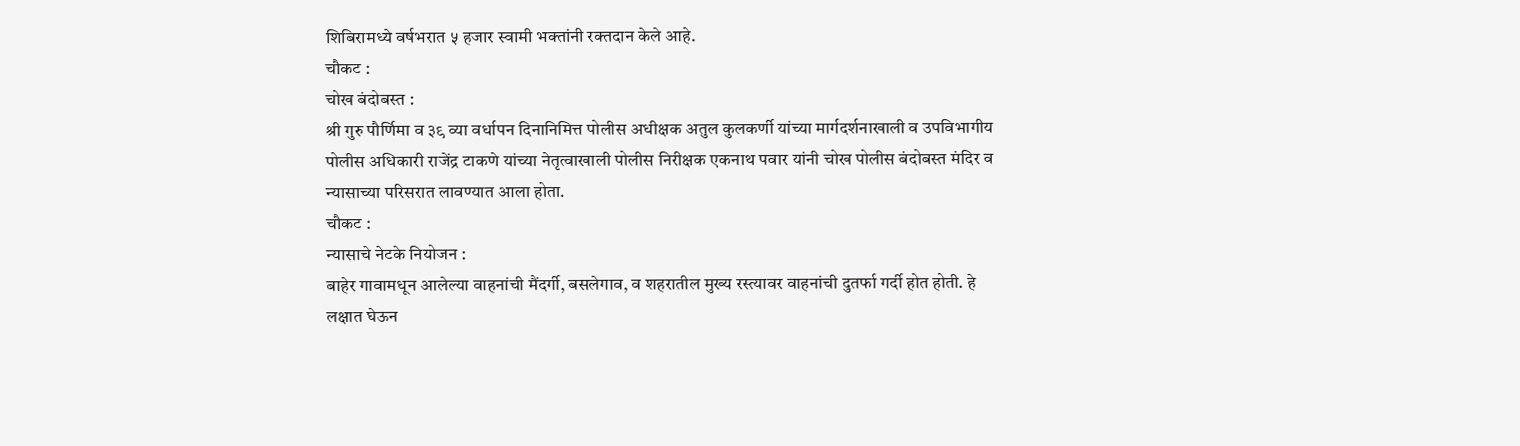शिबिरामध्ये वर्षभरात ५ हजार स्वामी भक्तांनी रक्तदान केले आहे.
चौकट :
चोख बंदोबस्त :
श्री गुरु पौर्णिमा व ३९ व्या वर्धापन दिनानिमित्त पोलीस अधीक्षक अतुल कुलकर्णी यांच्या मार्गदर्शनाखाली व उपविभागीय पोलीस अधिकारी राजेंद्र टाकणे यांच्या नेतृत्वाखाली पोलीस निरीक्षक एकनाथ पवार यांनी चोख पोलीस बंदोबस्त मंदिर व न्यासाच्या परिसरात लावण्यात आला होता.
चौकट :
न्यासाचे नेटके नियोजन :
बाहेर गावामधून आलेल्या वाहनांची मैंदर्गी, बसलेगाव, व शहरातील मुख्य रस्त्यावर वाहनांची दुतर्फा गर्दी होत होती. हे लक्षात घेऊन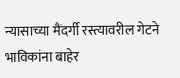न्यासाच्या मैंदर्गी रस्त्यावरील गेटने भाविकांना बाहेर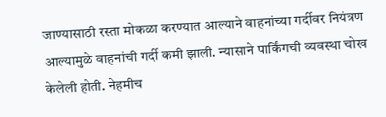जाण्यासाठी रस्ता मोकळा करण्यात आल्याने वाहनांच्या गर्दीवर नियंत्रण आल्यामुळे वाहनांची गर्दी कमी झाली. न्यासाने पार्किंगची व्यवस्था चोख केलेली होती. नेहमीच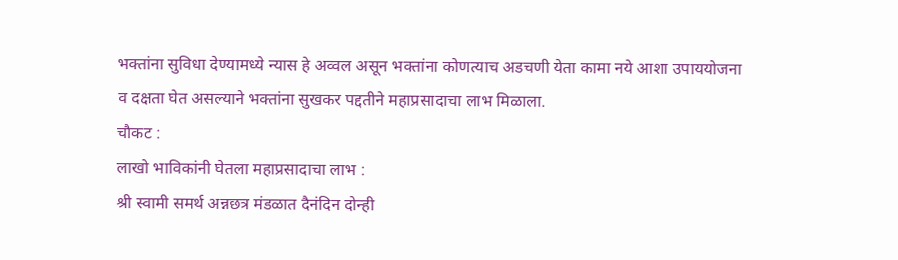भक्तांना सुविधा देण्यामध्ये न्यास हे अव्वल असून भक्तांना कोणत्याच अडचणी येता कामा नये आशा उपाययोजना व दक्षता घेत असल्याने भक्तांना सुखकर पद्दतीने महाप्रसादाचा लाभ मिळाला.
चौकट :
लाखो भाविकांनी घेतला महाप्रसादाचा लाभ :
श्री स्वामी समर्थ अन्नछत्र मंडळात दैनंदिन दोन्ही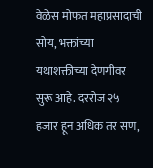वेळेस मोफत महाप्रसादाची सोय, भक्तांच्या यथाशक्तीच्या देणगीवर सुरू आहे. दररोज २५ हजार हून अधिक तर सण,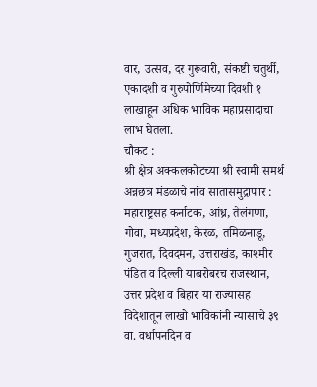वार, उत्सव, दर गुरूवारी, संकष्टी चतुर्थी, एकादशी व गुरुपोर्णिमेच्या दिवशी १ लाखाहून अधिक भाविक महाप्रसादाचा लाभ घेतला.
चौकट :
श्री क्षेत्र अक्कलकोटच्या श्री स्वामी समर्थ अन्नछत्र मंडळाचे नांव सातासमुद्रापार :
महाराष्ट्रसह कर्नाटक, आंध्र, तेलंगणा, गोवा, मध्यप्रदेश, केरळ, तमिळनाडू, गुजरात, दिवदमन, उत्तराखंड, काश्मीर पंडित व दिल्ली याबरोबरच राजस्थान, उत्तर प्रदेश व बिहार या राज्यासह विदेशातून लाखो भाविकांनी न्यासाचे ३९ वा. वर्धापनदिन व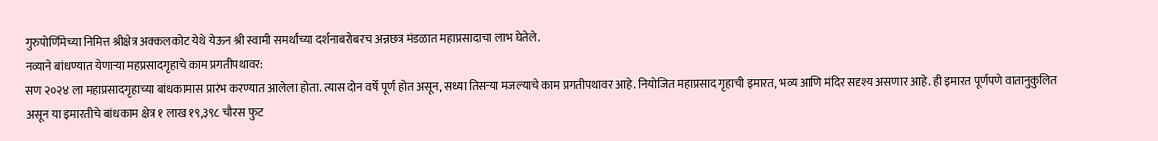गुरुपोर्णिमेच्या निमित्त श्रीक्षेत्र अक्कलकोट येथे येऊन श्री स्वामी समर्थांच्या दर्शनाबरोबरच अन्नछत्र मंडळात महाप्रसादाचा लाभ घेतेले.
नव्याने बांधण्यात येणाऱ्या महप्रसादगृहाचे काम प्रगतीपथावर:
सण २०२४ ला महाप्रसादगृहाच्या बांधकामास प्रारंभ करण्यात आलेला होता. त्यास दोन वर्षे पूर्ण होत असून, सध्या तिसऱ्या मजल्याचे काम प्रगतीपथावर आहे. नियोजित महाप्रसाद गृहाची इमारत, भव्य आणि मंदिर सदृश्य असणार आहे. ही इमारत पूर्णपणे वातानुकुलित असून या इमारतीचे बांधकाम क्षेत्र १ लाख १९,३९८ चौरस फुट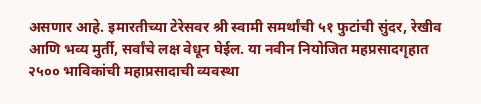असणार आहे. इमारतीच्या टेरेसवर श्री स्वामी समर्थांची ५१ फुटांची सुंदर, रेखीव आणि भव्य मुर्ती, सर्वांचे लक्ष वेधून घेईल. या नवीन नियोजित महप्रसादगृहात २५०० भाविकांची महाप्रसादाची व्यवस्था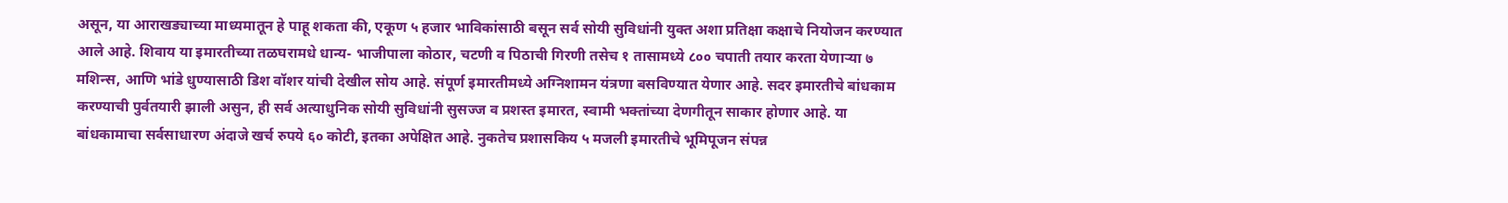असून, या आराखड्याच्या माध्यमातून हे पाहू शकता की, एकूण ५ हजार भाविकांसाठी बसून सर्व सोयी सुविधांनी युक्त अशा प्रतिक्षा कक्षाचे नियोजन करण्यात आले आहे. शिवाय या इमारतीच्या तळघरामधे धान्य- भाजीपाला कोठार, चटणी व पिठाची गिरणी तसेच १ तासामध्ये ८०० चपाती तयार करता येणाऱ्या ७ मशिन्स, आणि भांडे धुण्यासाठी डिश वॉशर यांची देखील सोय आहे. संपूर्ण इमारतीमध्ये अग्निशामन यंत्रणा बसविण्यात येणार आहे. सदर इमारतीचे बांधकाम करण्याची पुर्वतयारी झाली असुन, ही सर्व अत्याधुनिक सोयी सुविधांनी सुसज्ज व प्रशस्त इमारत, स्वामी भक्तांच्या देणगीतून साकार होणार आहे. या बांधकामाचा सर्वसाधारण अंदाजे खर्च रुपये ६० कोटी, इतका अपेक्षित आहे. नुकतेच प्रशासकिय ५ मजली इमारतीचे भूमिपूजन संपन्न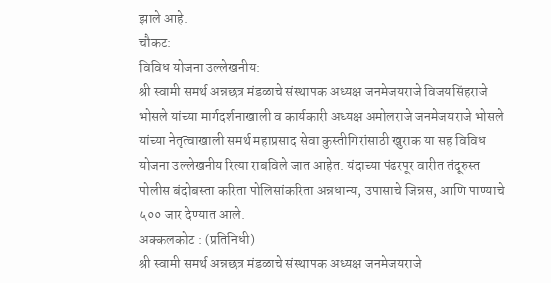झाले आहे.
चौकट:
विविध योजना उल्लेखनीय:
श्री स्वामी समर्थ अन्नछत्र मंडळाचे संस्थापक अध्यक्ष जनमेजयराजे विजयसिंहराजे भोसले यांच्या मार्गदर्शनाखाली व कार्यकारी अध्यक्ष अमोलराजे जनमेजयराजे भोसले यांच्या नेतृत्वाखाली समर्थ महाप्रसाद सेवा कुस्तीगिरांसाठी खुराक या सह विविध योजना उल्लेखनीय रित्या राबविले जात आहेत. यंदाच्या पंढरपूर वारीत तंदूरुस्त पोलीस बंदोबस्ता करिता पोलिसांकरिता अन्नधान्य, उपासाचे जिन्नस, आणि पाण्याचे ५०० जार देण्यात आले.
अक्कलकोट : (प्रतिनिधी)
श्री स्वामी समर्थ अन्नछत्र मंडळाचे संस्थापक अध्यक्ष जनमेजयराजे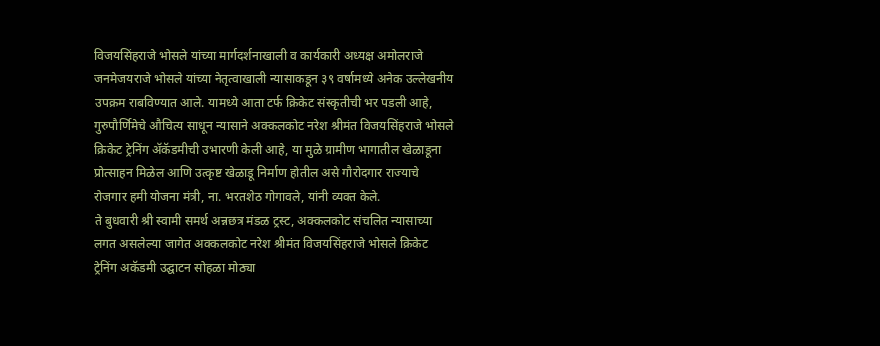विजयसिंहराजे भोसले यांच्या मार्गदर्शनाखाली व कार्यकारी अध्यक्ष अमोलराजे जनमेजयराजे भोसले यांच्या नेतृत्वाखाली न्यासाकडून ३९ वर्षामध्ये अनेक उल्लेखनीय उपक्रम राबविण्यात आले. यामध्ये आता टर्फ क्रिकेट संस्कृतीची भर पडली आहे, गुरुपौर्णिमेचे औचित्य साधून न्यासाने अक्कलकोट नरेश श्रीमंत विजयसिंहराजे भोसले क्रिकेट ट्रेनिंग ॲकॅडमीची उभारणी केली आहे, या मुळे ग्रामीण भागातील खेळाडूना प्रोत्साहन मिळेल आणि उत्कृष्ट खेळाडू निर्माण होतील असे गौरोदगार राज्याचे रोजगार हमी योजना मंत्री, ना. भरतशेठ गोगावले, यांनी व्यक्त केले.
ते बुधवारी श्री स्वामी समर्थ अन्नछत्र मंडळ ट्रस्ट, अक्कलकोट संचलित न्यासाच्या लगत असलेल्या जागेत अक्कलकोट नरेश श्रीमंत विजयसिंहराजे भोसले क्रिकेट ट्रेनिंग अकॅडमी उद्घाटन सोहळा मोठ्या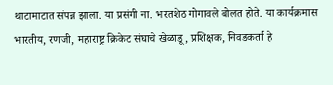थाटामाटात संपन्न झाला. या प्रसंगी ना. भरतशेठ गोगावले बोलत होते. या कार्यक्रमास भारतीय, रणजी, महाराष्ट्र क्रिकेट संघाचे खेळाडू, प्रशिक्षक, निवडकर्ता हे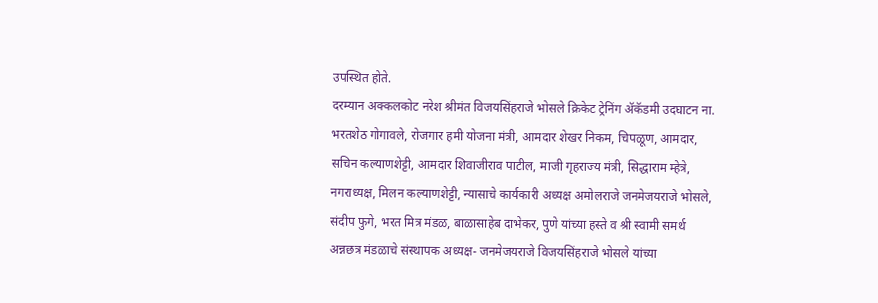उपस्थित होते.
दरम्यान अक्कलकोट नरेश श्रीमंत विजयसिंहराजे भोसले क्रिकेट ट्रेनिंग ॲकॅडमी उदघाटन ना. भरतशेठ गोगावले, रोजगार हमी योजना मंत्री, आमदार शेखर निकम, चिपळूण, आमदार, सचिन कल्याणशेट्टी, आमदार शिवाजीराव पाटील, माजी गृहराज्य मंत्री, सिद्धाराम म्हेत्रे, नगराध्यक्ष, मिलन कल्याणशेट्टी, न्यासाचे कार्यकारी अध्यक्ष अमोलराजे जनमेजयराजे भोसले, संदीप फुगे, भरत मित्र मंडळ, बाळासाहेब दाभेकर, पुणे यांच्या हस्ते व श्री स्वामी समर्थ अन्नछत्र मंडळाचे संस्थापक अध्यक्ष- जनमेजयराजे विजयसिंहराजे भोसले यांच्या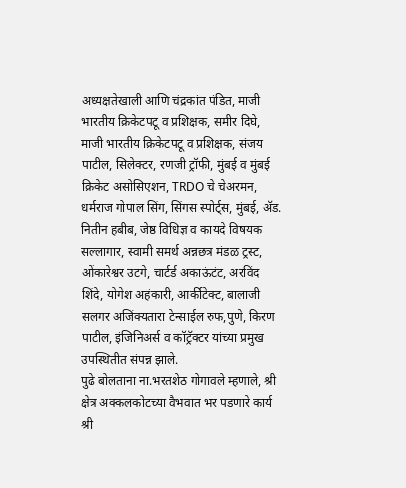अध्यक्षतेखाली आणि चंद्रकांत पंडित, माजी भारतीय क्रिकेटपटू व प्रशिक्षक, समीर दिघे, माजी भारतीय क्रिकेटपटू व प्रशिक्षक, संजय पाटील, सिलेक्टर, रणजी ट्रॉफी, मुंबई व मुंबई क्रिकेट असोसिएशन, TRDO चे चेअरमन, धर्मराज गोपाल सिंग, सिंगस स्पोर्ट्स, मुंबई, ॲड. नितीन हबीब, जेष्ठ विधिज्ञ व कायदे विषयक सल्लागार, स्वामी समर्थ अन्नछत्र मंडळ ट्रस्ट, ओंकारेश्वर उटगे, चार्टर्ड अकाऊंटंट, अरविंद शिंदे, योगेश अहंकारी, आर्कीटेक्ट, बालाजी सलगर अजिंक्यतारा टेन्साईल रुफ,पुणे, किरण पाटील, इंजिनिअर्स व कॉट्रॅक्टर यांच्या प्रमुख उपस्थितीत संपन्न झाले.
पुढे बोलताना ना.भरतशेठ गोगावले म्हणाले, श्री क्षेत्र अक्कलकोटच्या वैभवात भर पडणारे कार्य श्री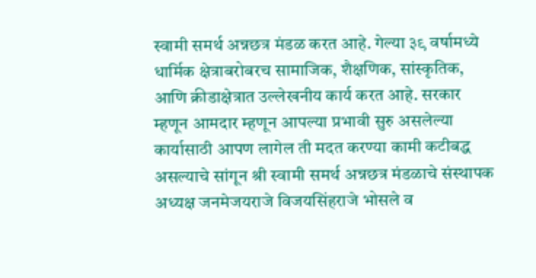स्वामी समर्थ अन्नछत्र मंडळ करत आहे. गेल्या ३९ वर्षामध्ये धार्मिक क्षेत्राबरोबरच सामाजिक, शैक्षणिक, सांस्कृतिक, आणि क्रीडाक्षेत्रात उल्लेखनीय कार्य करत आहे. सरकार म्हणून आमदार म्हणून आपल्या प्रभावी सुरु असलेल्या कार्यासाठी आपण लागेल ती मदत करण्या कामी कटीबद्ध असल्याचे सांगून श्री स्वामी समर्थ अन्नछत्र मंडळाचे संस्थापक अध्यक्ष जनमेजयराजे विजयसिंहराजे भोसले व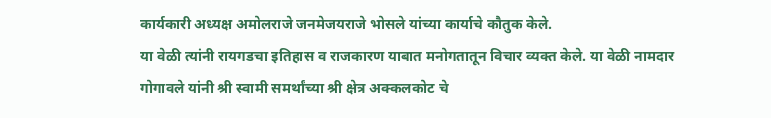कार्यकारी अध्यक्ष अमोलराजे जनमेजयराजे भोसले यांच्या कार्याचे कौतुक केले.
या वेळी त्यांनी रायगडचा इतिहास व राजकारण याबात मनोगतातून विचार व्यक्त केले. या वेळी नामदार गोगावले यांनी श्री स्वामी समर्थांच्या श्री क्षेत्र अक्कलकोट चे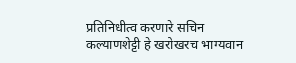प्रतिनिधीत्व करणारे सचिन कल्याणशेट्टी हे खरोखरच भाग्यवान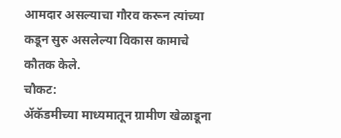आमदार असल्याचा गौरव करून त्यांच्या कडून सुरु असलेल्या विकास कामाचे कौतक केले.
चौकट:
ॲकॅडमीच्या माध्यमातून ग्रामीण खेळाडूना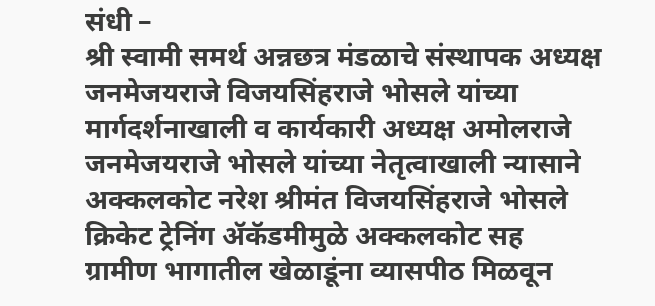संधी –
श्री स्वामी समर्थ अन्नछत्र मंडळाचे संस्थापक अध्यक्ष जनमेजयराजे विजयसिंहराजे भोसले यांच्या मार्गदर्शनाखाली व कार्यकारी अध्यक्ष अमोलराजे जनमेजयराजे भोसले यांच्या नेतृत्वाखाली न्यासाने अक्कलकोट नरेश श्रीमंत विजयसिंहराजे भोसले क्रिकेट ट्रेनिंग ॲकॅडमीमुळे अक्कलकोट सह ग्रामीण भागातील खेळाडूंना व्यासपीठ मिळवून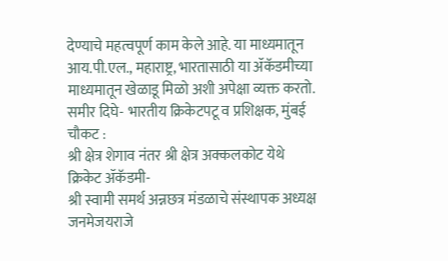देण्याचे महत्वपूर्ण काम केले आहे. या माध्यमातून आय.पी.एल., महाराष्ट्र, भारतासाठी या ॲकॅडमीच्या माध्यमातून खेळाडू मिळो अशी अपेक्षा व्यक्त करतो.
समीर दिघे- भारतीय क्रिकेटपटू व प्रशिक्षक, मुंबई
चौकट :
श्री क्षेत्र शेगाव नंतर श्री क्षेत्र अक्कलकोट येथे क्रिकेट ॲकॅडमी-
श्री स्वामी समर्थ अन्नछत्र मंडळाचे संस्थापक अध्यक्ष जनमेजयराजे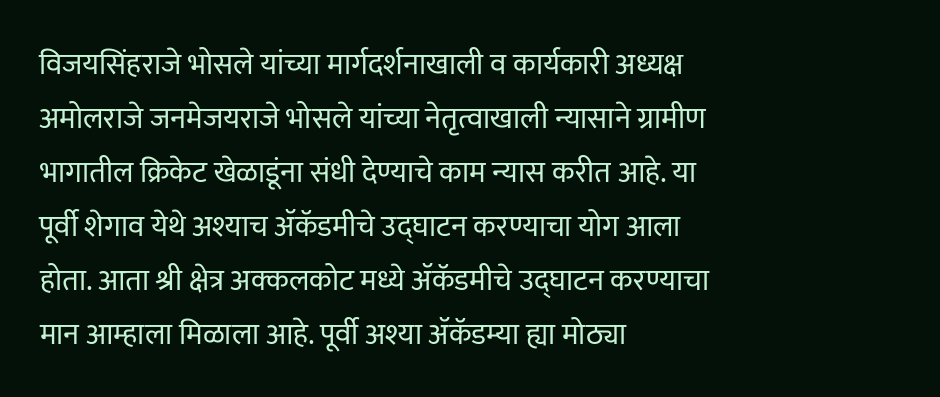विजयसिंहराजे भोसले यांच्या मार्गदर्शनाखाली व कार्यकारी अध्यक्ष अमोलराजे जनमेजयराजे भोसले यांच्या नेतृत्वाखाली न्यासाने ग्रामीण भागातील क्रिकेट खेळाडूंना संधी देण्याचे काम न्यास करीत आहे. या पूर्वी शेगाव येथे अश्याच ॲकॅडमीचे उद्घाटन करण्याचा योग आला होता. आता श्री क्षेत्र अक्कलकोट मध्ये ॲकॅडमीचे उद्घाटन करण्याचा मान आम्हाला मिळाला आहे. पूर्वी अश्या ॲकॅडम्या ह्या मोठ्या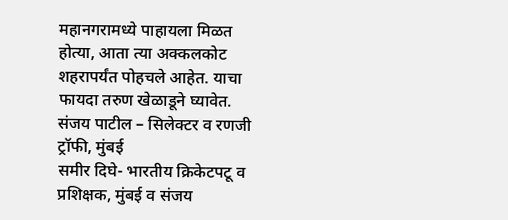महानगरामध्ये पाहायला मिळत होत्या, आता त्या अक्कलकोट शहरापर्यंत पोहचले आहेत. याचा फायदा तरुण खेळाडूने घ्यावेत.
संजय पाटील – सिलेक्टर व रणजी ट्रॉफी, मुंबई
समीर दिघे- भारतीय क्रिकेटपटू व प्रशिक्षक, मुंबई व संजय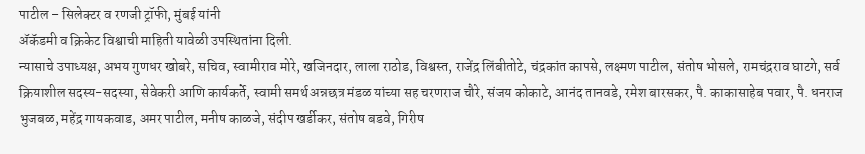पाटील – सिलेक्टर व रणजी ट्रॉफी, मुंबई यांनी
ॲकॅडमी व क्रिकेट विश्वाची माहिती यावेळी उपस्थितांना दिली.
न्यासाचे उपाध्यक्ष, अभय गुणधर खोबरे, सचिव, स्वामीराव मोरे, खजिनदार, लाला राठोड, विश्वस्त, राजेंद्र लिंबीतोटे, चंद्रकांत कापसे, लक्ष्मण पाटील, संतोष भोसले, रामचंद्रराव घाटगे, सर्व क्रियाशील सदस्य-सदस्या, सेवेकरी आणि कार्यकर्ते, स्वामी समर्थ अन्नछत्र मंडळ यांच्या सह चरणराज चौरे, संजय कोकाटे, आनंद तानवडे, रमेश बारसकर, पै. काकासाहेब पवार, पै. धनराज भुजबळ, महेंद्र गायकवाड, अमर पाटील, मनीष काळजे, संदीप खर्डीकर, संतोष बडवे, गिरीष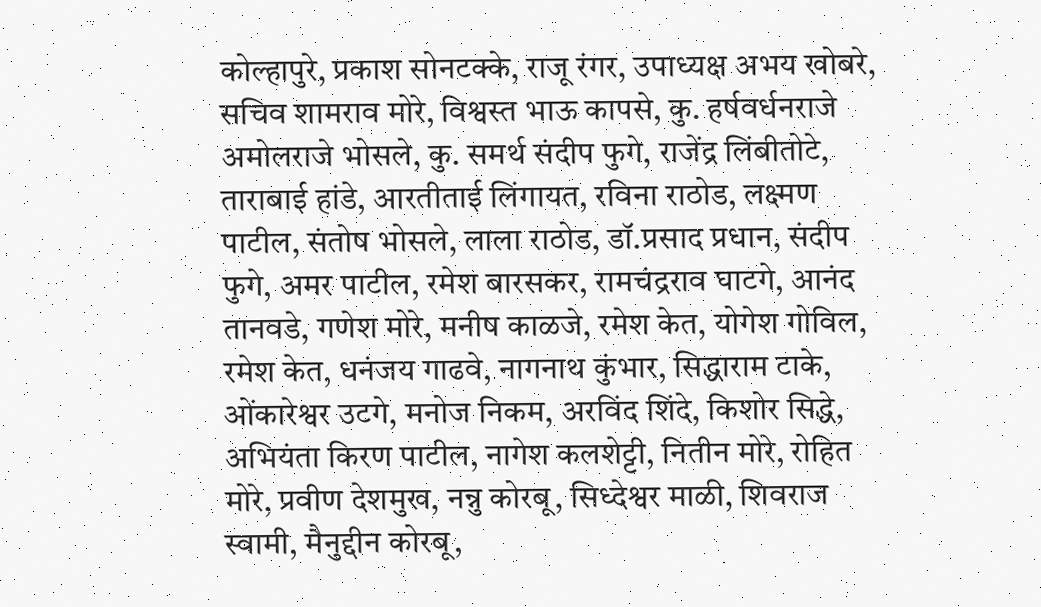कोल्हापुरे, प्रकाश सोनटक्के, राजू रंगर, उपाध्यक्ष अभय खोबरे, सचिव शामराव मोरे, विश्वस्त भाऊ कापसे, कु. हर्षवर्धनराजे अमोलराजे भोसले, कु. समर्थ संदीप फुगे, राजेंद्र लिंबीतोटे, ताराबाई हांडे, आरतीताई लिंगायत, रविना राठोड, लक्ष्मण पाटील, संतोष भोसले, लाला राठोड, डॉ.प्रसाद प्रधान, संदीप फुगे, अमर पाटील, रमेश बारसकर, रामचंद्रराव घाटगे, आनंद तानवडे, गणेश मोरे, मनीष काळजे, रमेश केत, योगेश गोविल, रमेश केत, धनंजय गाढवे, नागनाथ कुंभार, सिद्धाराम टाके, ओंकारेश्वर उटगे, मनोज निकम, अरविंद शिंदे, किशोर सिद्धे, अभियंता किरण पाटील, नागेश कलशेट्टी, नितीन मोरे, रोहित मोरे, प्रवीण देशमुख, नन्नु कोरबू, सिध्देश्वर माळी, शिवराज स्वामी, मैनुद्दीन कोरबू,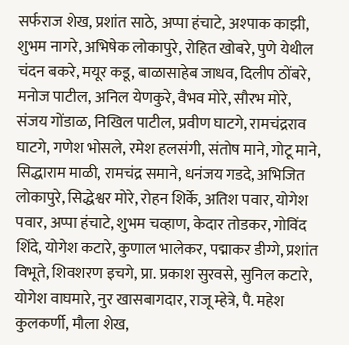सर्फराज शेख, प्रशांत साठे, अप्पा हंचाटे, अश्पाक काझी, शुभम नागरे, अभिषेक लोकापुरे, रोहित खोबरे, पुणे येथील चंदन बकरे, मयूर कडू, बाळासाहेब जाधव, दिलीप ठोंबरे, मनोज पाटील, अनिल येणकुरे, वैभव मोरे, सौरभ मोरे, संजय गोंडाळ, निखिल पाटील, प्रवीण घाटगे, रामचंद्रराव घाटगे, गणेश भोसले, रमेश हलसंगी, संतोष माने, गोटू माने, सिद्धाराम माळी, रामचंद्र समाने, धनंजय गडदे, अभिजित लोकापुरे, सिद्धेश्वर मोरे, रोहन शिर्के, अतिश पवार, योगेश पवार, अप्पा हंचाटे, शुभम चव्हाण, केदार तोडकर, गोविंद शिंदे, योगेश कटारे, कुणाल भालेकर, पद्माकर डीग्गे, प्रशांत विभूते, शिवशरण इचगे, प्रा. प्रकाश सुरवसे, सुनिल कटारे, योगेश वाघमारे, नुर खासबागदार, राजू म्हेत्रे, पै. महेश कुलकर्णी, मौला शेख,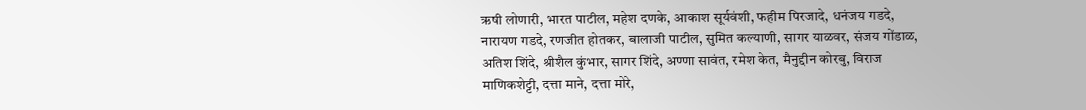ऋषी लोणारी, भारत पाटील, महेश दणके, आकाश सूर्यवंशी, फहीम पिरजादे, धनंजय गडदे, नारायण गडदे, रणजीत होतकर, बालाजी पाटील, सुमित कल्याणी, सागर याळवर, संजय गोंडाळ, अतिश शिंदे, श्रीशैल कुंभार, सागर शिंदे, अण्णा सावंत, रमेश केत, मैनुद्दीन कोरबु, विराज माणिकशेट्टी, दत्ता माने, दत्ता मोरे,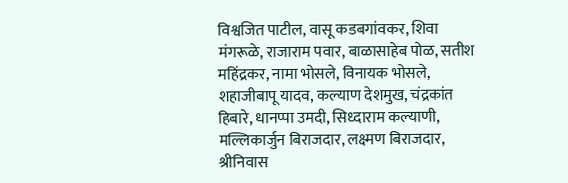विश्वजित पाटील, वासू कडबगांवकर, शिवा मंगरूळे, राजाराम पवार, बाळासाहेब पोळ, सतीश महिंद्रकर, नामा भोसले, विनायक भोसले, शहाजीबापू यादव, कल्याण देशमुख, चंद्रकांत हिबारे, धानप्पा उमदी, सिध्दाराम कल्याणी, मल्लिकार्जुन बिराजदार, लक्ष्मण बिराजदार, श्रीनिवास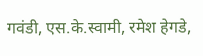गवंडी, एस.के.स्वामी, रमेश हेगडे,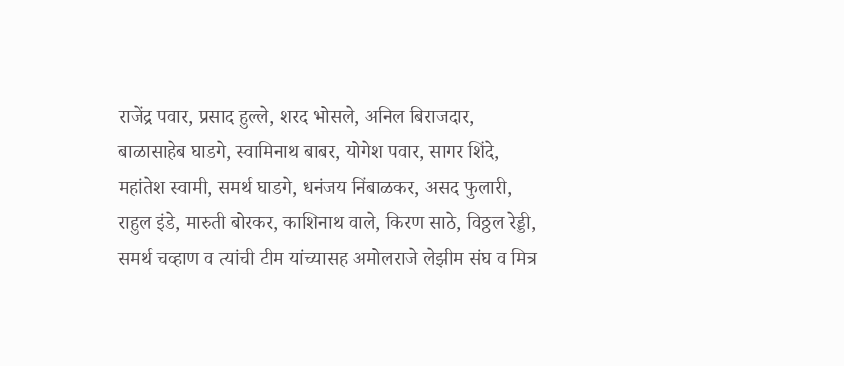राजेंद्र पवार, प्रसाद हुल्ले, शरद भोसले, अनिल बिराजदार, बाळासाहेब घाडगे, स्वामिनाथ बाबर, योगेश पवार, सागर शिंदे, महांतेश स्वामी, समर्थ घाडगे, धनंजय निंबाळकर, असद फुलारी, राहुल इंडे, मारुती बोरकर, काशिनाथ वाले, किरण साठे, विठ्ठल रेड्डी, समर्थ चव्हाण व त्यांची टीम यांच्यासह अमोलराजे लेझीम संघ व मित्र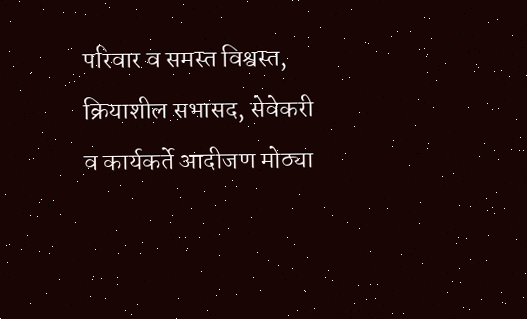परिवार व समस्त विश्वस्त, क्रियाशील सभासद, सेवेकरी व कार्यकर्ते आदीजण मोठ्या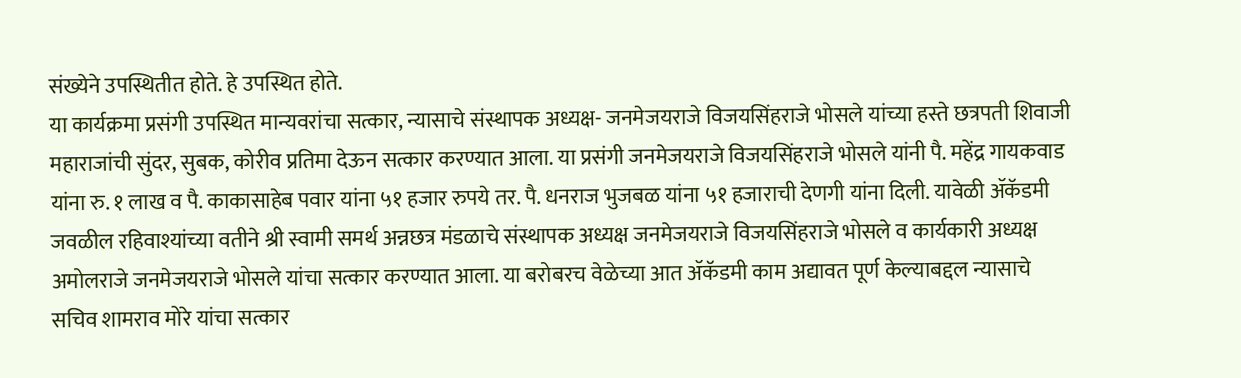संख्येने उपस्थितीत होते. हे उपस्थित होते.
या कार्यक्रमा प्रसंगी उपस्थित मान्यवरांचा सत्कार, न्यासाचे संस्थापक अध्यक्ष- जनमेजयराजे विजयसिंहराजे भोसले यांच्या हस्ते छत्रपती शिवाजी महाराजांची सुंदर, सुबक, कोरीव प्रतिमा देऊन सत्कार करण्यात आला. या प्रसंगी जनमेजयराजे विजयसिंहराजे भोसले यांनी पै. महेंद्र गायकवाड यांना रु. १ लाख व पै. काकासाहेब पवार यांना ५१ हजार रुपये तर. पै. धनराज भुजबळ यांना ५१ हजाराची देणगी यांना दिली. यावेळी ॲकॅडमी जवळील रहिवाश्यांच्या वतीने श्री स्वामी समर्थ अन्नछत्र मंडळाचे संस्थापक अध्यक्ष जनमेजयराजे विजयसिंहराजे भोसले व कार्यकारी अध्यक्ष अमोलराजे जनमेजयराजे भोसले यांचा सत्कार करण्यात आला. या बरोबरच वेळेच्या आत ॲकॅडमी काम अद्यावत पूर्ण केल्याबद्दल न्यासाचे सचिव शामराव मोरे यांचा सत्कार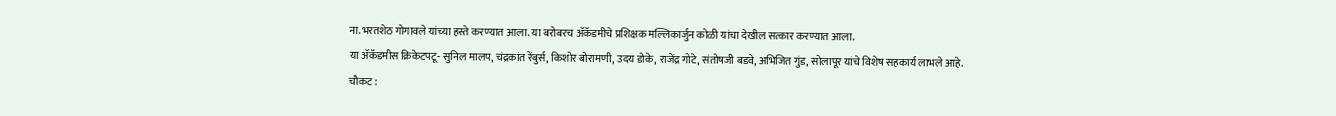ना.भरतशेठ गोगावले यांच्या हस्ते करण्यात आला. या बरोबरच ॲकॅडमीचे प्रशिक्षक मल्लिकार्जुन कोळी यांचा देखील सत्कार करण्यात आला.
या ॲकॅडमीस क्रिकेटपटू- सुनिल मालप, चंद्रकांत रेंबुर्स, किशोर बोरामणी, उदय डोके, राजेंद्र गोटे, संतोषजी बडवे, अभिजित गुंड, सोलापूर यांचे विशेष सहकार्य लाभले आहे.
चौकट :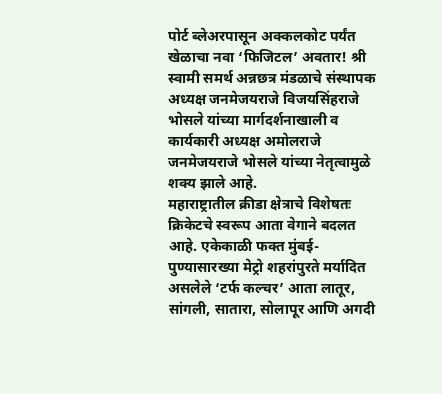पोर्ट ब्लेअरपासून अक्कलकोट पर्यंत खेळाचा नवा ‘फिजिटल’ अवतार! श्री स्वामी समर्थ अन्नछत्र मंडळाचे संस्थापक अध्यक्ष जनमेजयराजे विजयसिंहराजे भोसले यांच्या मार्गदर्शनाखाली व कार्यकारी अध्यक्ष अमोलराजे जनमेजयराजे भोसले यांच्या नेतृत्वामुळे शक्य झाले आहे.
महाराष्ट्रातील क्रीडा क्षेत्राचे विशेषतः क्रिकेटचे स्वरूप आता वेगाने बदलत आहे. एकेकाळी फक्त मुंबई-पुण्यासारख्या मेट्रो शहरांपुरते मर्यादित असलेले ‘टर्फ कल्चर’ आता लातूर, सांगली, सातारा, सोलापूर आणि अगदी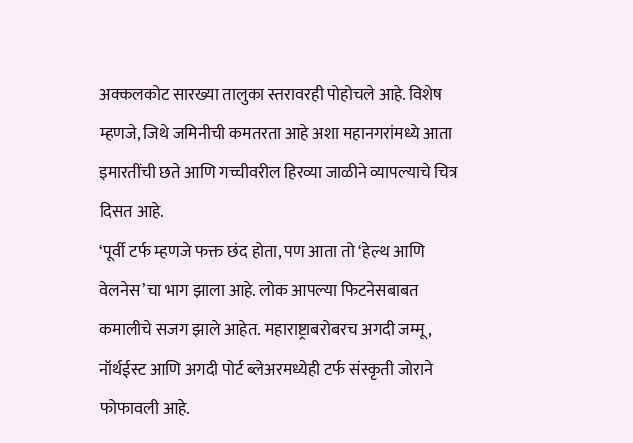अक्कलकोट सारख्या तालुका स्तरावरही पोहोचले आहे. विशेष म्हणजे, जिथे जमिनीची कमतरता आहे अशा महानगरांमध्ये आता इमारतींची छते आणि गच्चीवरील हिरव्या जाळीने व्यापल्याचे चित्र दिसत आहे.
‘पूर्वी टर्फ म्हणजे फक्त छंद होता, पण आता तो ‘हेल्थ आणि वेलनेस’चा भाग झाला आहे. लोक आपल्या फिटनेसबाबत कमालीचे सजग झाले आहेत. महाराष्ट्राबरोबरच अगदी जम्मू, नॉर्थईस्ट आणि अगदी पोर्ट ब्लेअरमध्येही टर्फ संस्कृती जोराने फोफावली आहे.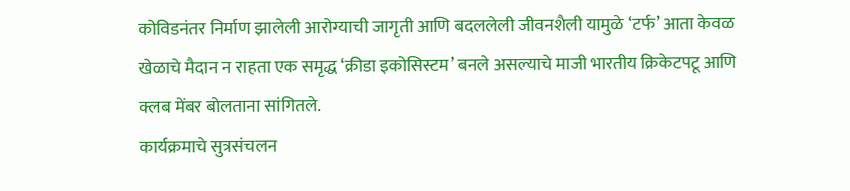कोविडनंतर निर्माण झालेली आरोग्याची जागृती आणि बदललेली जीवनशैली यामुळे ‘टर्फ’ आता केवळ खेळाचे मैदान न राहता एक समृद्ध ‘क्रीडा इकोसिस्टम’ बनले असल्याचे माजी भारतीय क्रिकेटपटू आणि क्लब मेंबर बोलताना सांगितले.
कार्यक्रमाचे सुत्रसंचलन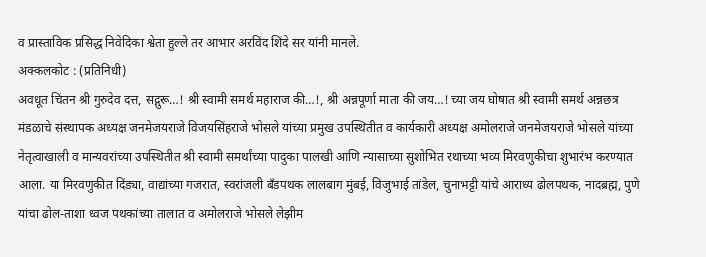व प्रास्ताविक प्रसिद्ध निवेदिका श्वेता हुल्ले तर आभार अरविंद शिंदे सर यांनी मानले.
अक्कलकोट : (प्रतिनिधी)
अवधूत चिंतन श्री गुरुदेव दत्त, सद्गुरू…! श्री स्वामी समर्थ महाराज की…!, श्री अन्नपूर्णा माता की जय…! च्या जय घोषात श्री स्वामी समर्थ अन्नछत्र मंडळाचे संस्थापक अध्यक्ष जनमेजयराजे विजयसिंहराजे भोसले यांच्या प्रमुख उपस्थितीत व कार्यकारी अध्यक्ष अमोलराजे जनमेजयराजे भोसले यांच्या नेतृत्वाखाली व मान्यवरांच्या उपस्थितीत श्री स्वामी समर्थांच्या पादुका पालखी आणि न्यासाच्या सुशोभित रथाच्या भव्य मिरवणुकीचा शुभारंभ करण्यात आला. या मिरवणुकीत दिंड्या, वाद्यांच्या गजरात, स्वरांजली बँडपथक लालबाग मुंबई, विजुभाई तांडेल, चुनाभट्टी यांचे आराध्य ढोलपथक, नादब्रह्म, पुणे यांचा ढोल-ताशा ध्वज पथकांच्या तालात व अमोलराजे भोसले लेझीम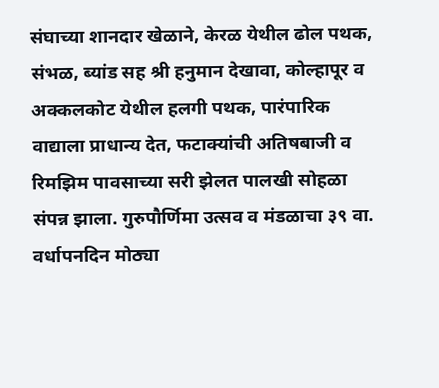संघाच्या शानदार खेळाने, केरळ येथील ढोल पथक, संभळ, ब्यांड सह श्री हनुमान देखावा, कोल्हापूर व अक्कलकोट येथील हलगी पथक, पारंपारिक वाद्याला प्राधान्य देत, फटाक्यांची अतिषबाजी व रिमझिम पावसाच्या सरी झेलत पालखी सोहळा संपन्न झाला. गुरुपौर्णिमा उत्सव व मंडळाचा ३९ वा. वर्धापनदिन मोठ्या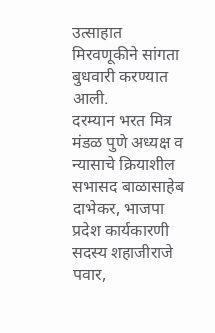उत्साहात मिरवणूकीने सांगता बुधवारी करण्यात आली.
दरम्यान भरत मित्र मंडळ पुणे अध्यक्ष व न्यासाचे क्रियाशील सभासद बाळासाहेब दाभेकर, भाजपा प्रदेश कार्यकारणी सदस्य शहाजीराजे पवार,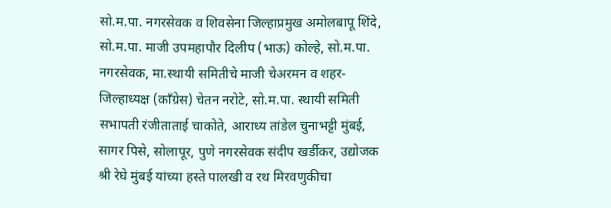सो.म.पा. नगरसेवक व शिवसेना जिल्हाप्रमुख अमोलबापू शिंदे, सो.म.पा. माजी उपमहापौर दिलीप (भाऊ) कोल्हे, सो.म.पा. नगरसेवक, मा.स्थायी समितीचे माजी चेअरमन व शहर-जिल्हाध्यक्ष (कॉंग्रेस) चेतन नरोटे, सो.म.पा. स्थायी समिती सभापती रंजीताताई चाकोते, आराध्य तांडेल चुनाभट्टी मुंबई, सागर पिसे, सोलापूर, पुणे नगरसेवक संदीप खर्डीकर, उद्योजक श्री रेघे मुंबई यांच्या हस्ते पालखी व रथ मिरवणुकीचा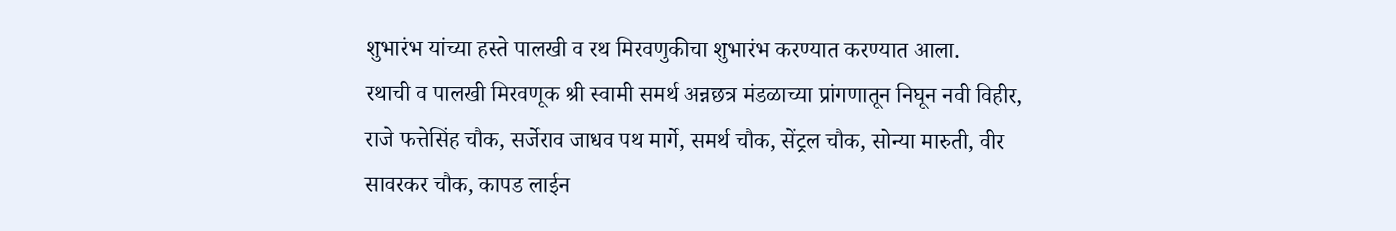शुभारंभ यांच्या हस्ते पालखी व रथ मिरवणुकीचा शुभारंभ करण्यात करण्यात आला.
रथाची व पालखी मिरवणूक श्री स्वामी समर्थ अन्नछत्र मंडळाच्या प्रांगणातून निघून नवी विहीर, राजे फत्तेसिंह चौक, सर्जेराव जाधव पथ मार्गे, समर्थ चौक, सेंट्रल चौक, सोन्या मारुती, वीर सावरकर चौक, कापड लाईन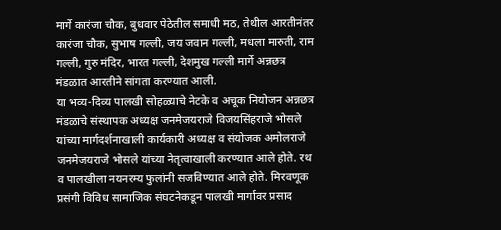मार्गे कारंजा चौक, बुधवार पेठेतील समाधी मठ, तेथील आरतीनंतर कारंजा चौक, सुभाष गल्ली, जय जवान गल्ली, मधला मारुती, राम गल्ली, गुरु मंदिर, भारत गल्ली, देशमुख गल्ली मार्गे अन्नछत्र मंडळात आरतीने सांगता करण्यात आली.
या भव्य-दिव्य पालखी सोहळ्याचे नेटके व अचूक नियोजन अन्नछत्र मंडळाचे संस्थापक अध्यक्ष जनमेजयराजे विजयसिंहराजे भोसले यांच्या मार्गदर्शनाखाली कार्यकारी अध्यक्ष व संयोजक अमोलराजे जनमेजयराजे भोसले यांच्या नेतृत्वाखाली करण्यात आले होते. रथ व पालखीला नयनरम्य फुलांनी सजविण्यात आले होते. मिरवणूक प्रसंगी विविध सामाजिक संघटनेकडून पालखी मार्गावर प्रसाद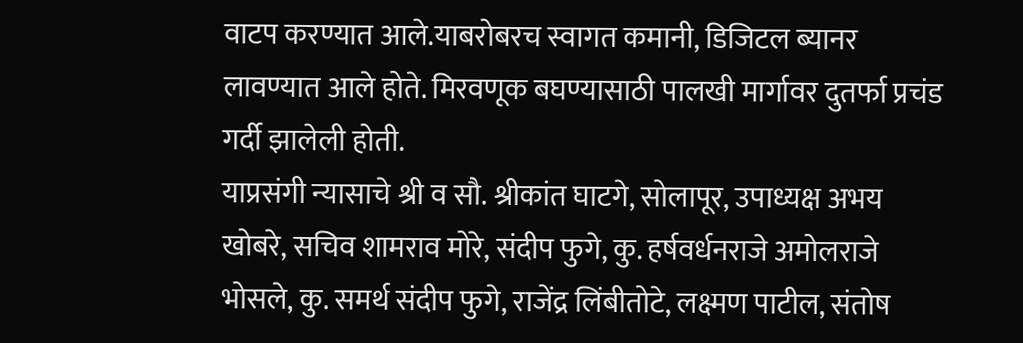वाटप करण्यात आले.याबरोबरच स्वागत कमानी, डिजिटल ब्यानर लावण्यात आले होते. मिरवणूक बघण्यासाठी पालखी मार्गावर दुतर्फा प्रचंड गर्दी झालेली होती.
याप्रसंगी न्यासाचे श्री व सौ. श्रीकांत घाटगे, सोलापूर, उपाध्यक्ष अभय खोबरे, सचिव शामराव मोरे, संदीप फुगे, कु. हर्षवर्धनराजे अमोलराजे भोसले, कु. समर्थ संदीप फुगे, राजेंद्र लिंबीतोटे, लक्ष्मण पाटील, संतोष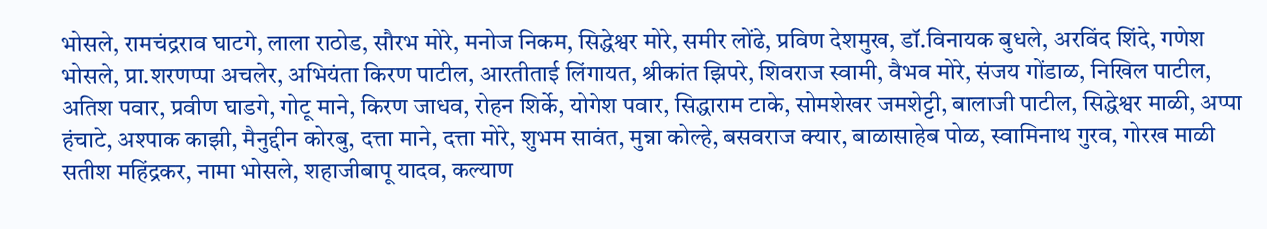भोसले, रामचंद्रराव घाटगे, लाला राठोड, सौरभ मोरे, मनोज निकम, सिद्धेश्वर मोरे, समीर लोंढे, प्रविण देशमुख, डॉ.विनायक बुधले, अरविंद शिंदे, गणेश भोसले, प्रा.शरणप्पा अचलेर, अभियंता किरण पाटील, आरतीताई लिंगायत, श्रीकांत झिपरे, शिवराज स्वामी, वैभव मोरे, संजय गोंडाळ, निखिल पाटील, अतिश पवार, प्रवीण घाडगे, गोटू माने, किरण जाधव, रोहन शिर्के, योगेश पवार, सिद्धाराम टाके, सोमशेखर जमशेट्टी, बालाजी पाटील, सिद्धेश्वर माळी, अप्पा हंचाटे, अश्पाक काझी, मैनुद्दीन कोरबु, दत्ता माने, दत्ता मोरे, शुभम सावंत, मुन्ना कोल्हे, बसवराज क्यार, बाळासाहेब पोळ, स्वामिनाथ गुरव, गोरख माळी सतीश महिंद्रकर, नामा भोसले, शहाजीबापू यादव, कल्याण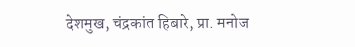देशमुख, चंद्रकांत हिबारे, प्रा. मनोज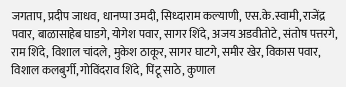जगताप, प्रदीप जाधव, धानप्पा उमदी, सिध्दाराम कल्याणी, एस.के.स्वामी, राजेंद्र पवार, बाळासाहेब घाडगे, योगेश पवार, सागर शिंदे, अजय अडवीतोटे, संतोष पत्तरगे, राम शिंदे, विशाल चांदले, मुकेश ठाकूर, सागर घाटगे, समीर खेर, विकास पवार, विशाल कलबुर्गी, गोविंदराव शिंदे, पिंटू साठे, कुणाल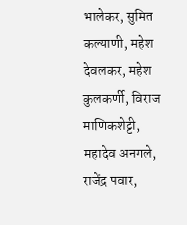भालेकर, सुमित कल्याणी, महेश देवलकर, महेश कुलकर्णी, विराज माणिकशेट्टी, महादेव अनगले, राजेंद्र पवार,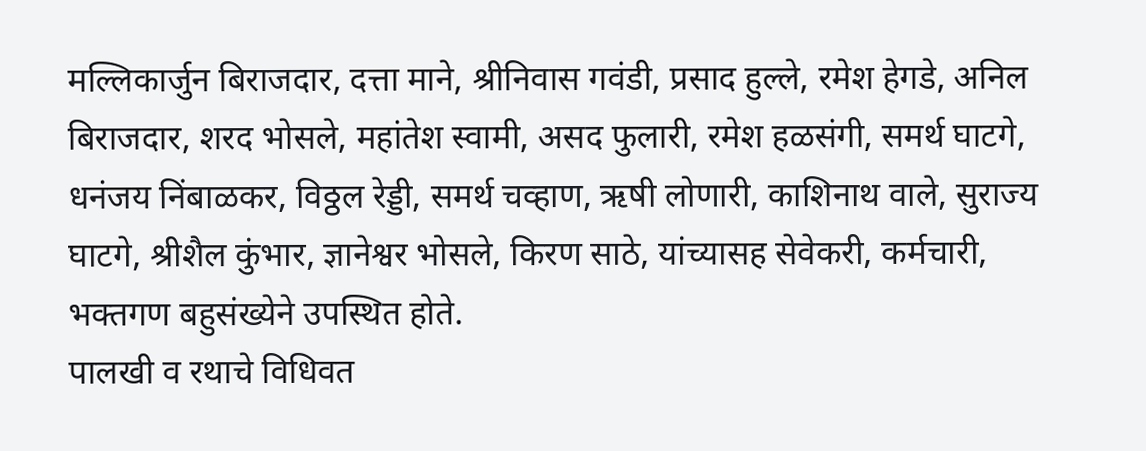मल्लिकार्जुन बिराजदार, दत्ता माने, श्रीनिवास गवंडी, प्रसाद हुल्ले, रमेश हेगडे, अनिल बिराजदार, शरद भोसले, महांतेश स्वामी, असद फुलारी, रमेश हळसंगी, समर्थ घाटगे, धनंजय निंबाळकर, विठ्ठल रेड्डी, समर्थ चव्हाण, ऋषी लोणारी, काशिनाथ वाले, सुराज्य घाटगे, श्रीशैल कुंभार, ज्ञानेश्वर भोसले, किरण साठे, यांच्यासह सेवेकरी, कर्मचारी, भक्तगण बहुसंख्येने उपस्थित होते.
पालखी व रथाचे विधिवत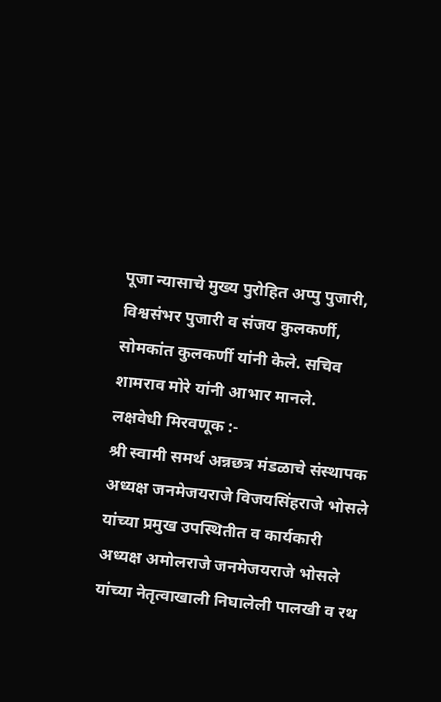पूजा न्यासाचे मुख्य पुरोहित अप्पु पुजारी, विश्वसंभर पुजारी व संजय कुलकर्णी, सोमकांत कुलकर्णी यांनी केले. सचिव शामराव मोरे यांनी आभार मानले.
लक्षवेधी मिरवणूक :-
श्री स्वामी समर्थ अन्नछत्र मंडळाचे संस्थापक अध्यक्ष जनमेजयराजे विजयसिंहराजे भोसले यांच्या प्रमुख उपस्थितीत व कार्यकारी अध्यक्ष अमोलराजे जनमेजयराजे भोसले यांच्या नेतृत्वाखाली निघालेली पालखी व रथ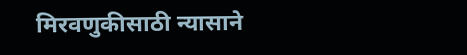मिरवणुकीसाठी न्यासाने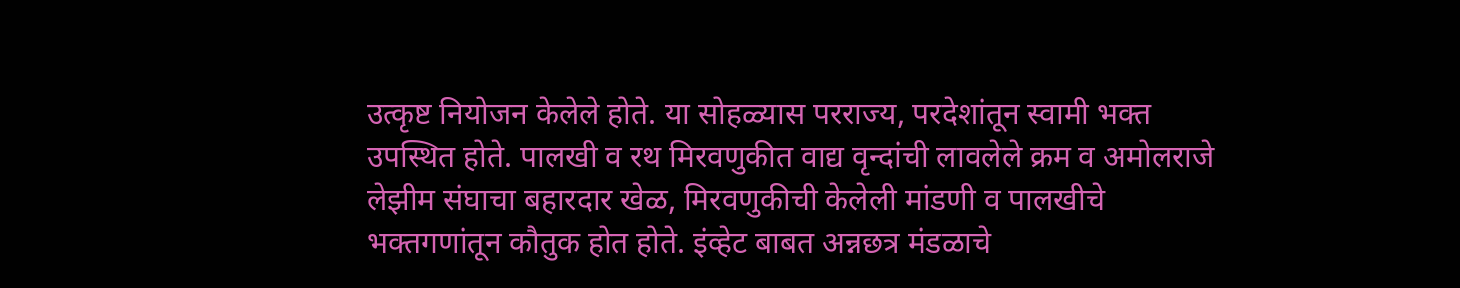उत्कृष्ट नियोजन केलेले होते. या सोहळ्यास परराज्य, परदेशांतून स्वामी भक्त उपस्थित होते. पालखी व रथ मिरवणुकीत वाद्य वृन्दांची लावलेले क्रम व अमोलराजे लेझीम संघाचा बहारदार खेळ, मिरवणुकीची केलेली मांडणी व पालखीचे भक्तगणांतून कौतुक होत होते. इंव्हेट बाबत अन्नछत्र मंडळाचे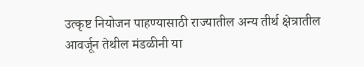उत्कृष्ट नियोजन पाहण्यासाठी राज्यातील अन्य तीर्थ क्षेत्रातील आवर्जून तेथील मंडळीनी या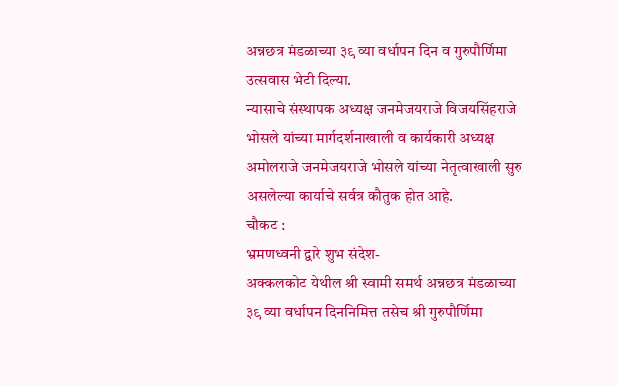अन्नछत्र मंडळाच्या ३९ व्या वर्धापन दिन व गुरुपौर्णिमा उत्सवास भेटी दिल्या.
न्यासाचे संस्थापक अध्यक्ष जनमेजयराजे विजयसिंहराजे भोसले यांच्या मार्गदर्शनाखाली व कार्यकारी अध्यक्ष अमोलराजे जनमेजयराजे भोसले यांच्या नेतृत्वाखाली सुरु असलेल्या कार्याचे सर्वत्र कौतुक होत आहे.
चौकट :
भ्रमणध्वनी द्वारे शुभ संदेश-
अक्कलकोट येथील श्री स्वामी समर्थ अन्नछत्र मंडळाच्या ३९ व्या वर्धापन दिननिमित्त तसेच श्री गुरुपौर्णिमा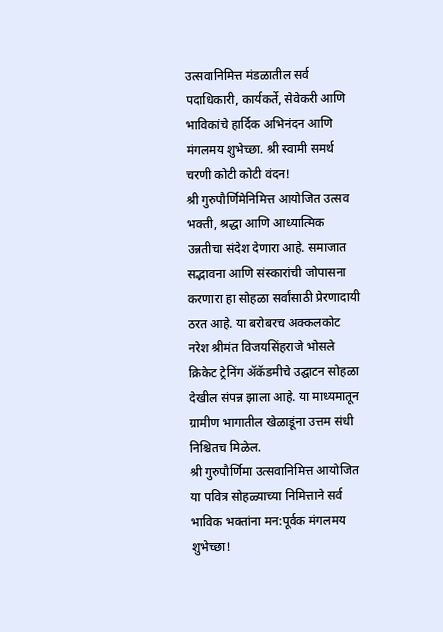उत्सवानिमित्त मंडळातील सर्व पदाधिकारी, कार्यकर्ते, सेवेकरी आणि भाविकांचे हार्दिक अभिनंदन आणि मंगलमय शुभेच्छा. श्री स्वामी समर्थ चरणी कोटी कोटी वंदन!
श्री गुरुपौर्णिमेनिमित्त आयोजित उत्सव भक्ती, श्रद्धा आणि आध्यात्मिक उन्नतीचा संदेश देणारा आहे. समाजात सद्भावना आणि संस्कारांची जोपासना करणारा हा सोहळा सर्वांसाठी प्रेरणादायी ठरत आहे. या बरोबरच अक्कलकोट नरेश श्रीमंत विजयसिंहराजे भोसले क्रिकेट ट्रेनिंग ॲकॅडमीचे उद्घाटन सोहळा देखील संपन्न झाला आहे. या माध्यमातून ग्रामीण भागातील खेळाडूंना उत्तम संधी निश्चितच मिळेल.
श्री गुरुपौर्णिमा उत्सवानिमित्त आयोजित या पवित्र सोहळ्याच्या निमित्ताने सर्व भाविक भक्तांना मन:पूर्वक मंगलमय शुभेच्छा!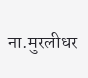ना.मुरलीधर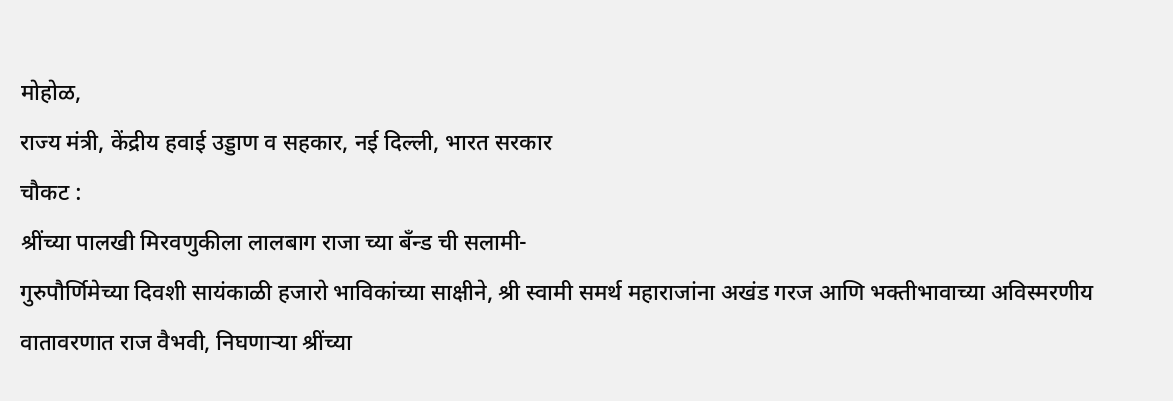मोहोळ,
राज्य मंत्री, केंद्रीय हवाई उड्डाण व सहकार, नई दिल्ली, भारत सरकार
चौकट :
श्रींच्या पालखी मिरवणुकीला लालबाग राजा च्या बँन्ड ची सलामी-
गुरुपौर्णिमेच्या दिवशी सायंकाळी हजारो भाविकांच्या साक्षीने, श्री स्वामी समर्थ महाराजांना अखंड गरज आणि भक्तीभावाच्या अविस्मरणीय वातावरणात राज वैभवी, निघणाऱ्या श्रींच्या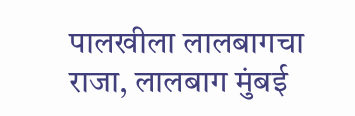पालखीला लालबागचा राजा, लालबाग मुंबई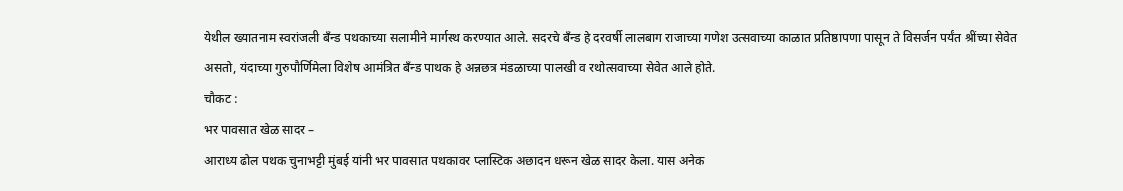येथील ख्यातनाम स्वरांजली बँन्ड पथकाच्या सलामीने मार्गस्थ करण्यात आले. सदरचे बँन्ड हे दरवर्षी लालबाग राजाच्या गणेश उत्सवाच्या काळात प्रतिष्ठापणा पासून ते विसर्जन पर्यंत श्रींच्या सेवेत असतो, यंदाच्या गुरुपौर्णिमेला विशेष आमंत्रित बँन्ड पाथक हे अन्नछत्र मंडळाच्या पालखी व रथोत्सवाच्या सेवेत आले होते.
चौकट :
भर पावसात खेळ सादर –
आराध्य ढोल पथक चुनाभट्टी मुंबई यांनी भर पावसात पथकावर प्लास्टिक अछादन धरून खेळ सादर केला. यास अनेक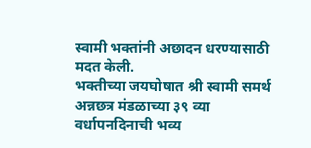स्वामी भक्तांनी अछादन धरण्यासाठी मदत केली.
भक्तीच्या जयघोषात श्री स्वामी समर्थ अन्नछत्र मंडळाच्या ३९ व्या वर्धापनदिनाची भव्य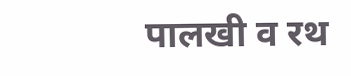पालखी व रथ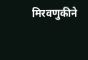मिरवणुकीने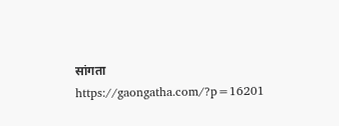सांगता
https://gaongatha.com/?p=16201